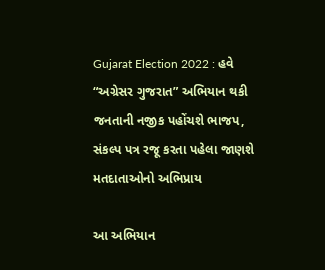Gujarat Election 2022 : હવે “અગ્રેસર ગુજરાત” અભિયાન થકી જનતાની નજીક પહોંચશે ભાજપ, સંકલ્પ પત્ર રજૂ કરતા પહેલા જાણશે મતદાતાઓનો અભિપ્રાય

આ અભિયાન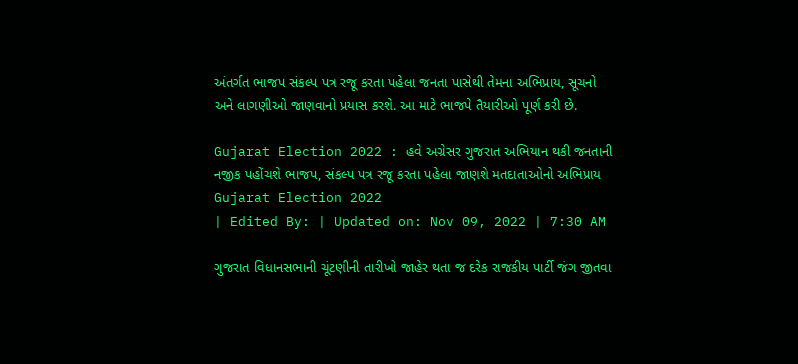અંતર્ગત ભાજપ સંકલ્પ પત્ર રજૂ કરતા પહેલા જનતા પાસેથી તેમના અભિપ્રાય, સૂચનો અને લાગણીઓ જાણવાનો પ્રયાસ કરશે. આ માટે ભાજપે તૈયારીઓ પૂર્ણ કરી છે.

Gujarat Election 2022 : હવે અગ્રેસર ગુજરાત અભિયાન થકી જનતાની નજીક પહોંચશે ભાજપ, સંકલ્પ પત્ર રજૂ કરતા પહેલા જાણશે મતદાતાઓનો અભિપ્રાય
Gujarat Election 2022
| Edited By: | Updated on: Nov 09, 2022 | 7:30 AM

ગુજરાત વિધાનસભાની ચૂંટણીની તારીખો જાહેર થતા જ દરેક રાજકીય પાર્ટી જંગ જીતવા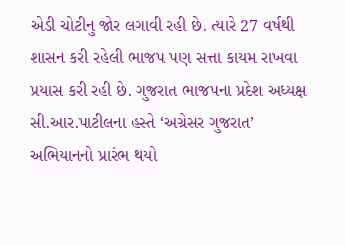એડી ચોટીનુ જોર લગાવી રહી છે. ત્યારે 27 વર્ષથી શાસન કરી રહેલી ભાજપ પણ સત્તા કાયમ રાખવા પ્રયાસ કરી રહી છે. ગુજરાત ભાજપના પ્રદેશ અધ્યક્ષ સી.આર.પાટીલના હસ્તે ‘અગ્રેસર ગુજરાત’ અભિયાનનો પ્રારંભ થયો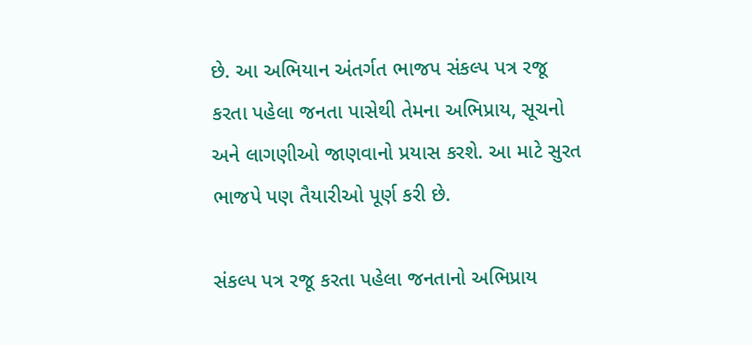છે. આ અભિયાન અંતર્ગત ભાજપ સંકલ્પ પત્ર રજૂ કરતા પહેલા જનતા પાસેથી તેમના અભિપ્રાય, સૂચનો અને લાગણીઓ જાણવાનો પ્રયાસ કરશે. આ માટે સુરત ભાજપે પણ તૈયારીઓ પૂર્ણ કરી છે.

સંકલ્પ પત્ર રજૂ કરતા પહેલા જનતાનો અભિપ્રાય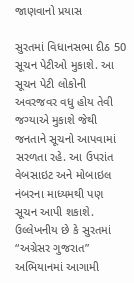જાણવાનો પ્રયાસ

સુરતમાં વિધાનસભા દીઠ 50 સૂચન પેટીઓ મુકાશે. આ સૂચન પેટી લોકોની અવરજવર વધુ હોય તેવી જગ્યાએ મુકાશે જેથી જનતાને સૂચનો આપવામાં સરળતા રહે. આ ઉપરાંત વેબસાઇટ અને મોબાઇલ નંબરના માધ્યમથી પણ સૂચન આપી શકાશે. ઉલ્લેખનીય છે કે સુરતમાં “અગ્રેસર ગુજરાત” અભિયાનમાં આગામી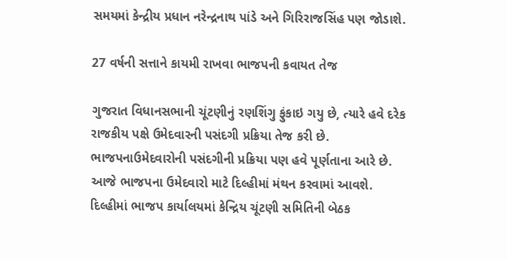સમયમાં કેન્દ્રીય પ્રધાન નરેન્દ્રનાથ પાંડે અને ગિરિરાજસિંહ પણ જોડાશે.

27 વર્ષની સત્તાને કાયમી રાખવા ભાજપની કવાયત તેજ

ગુજરાત વિધાનસભાની ચૂંટણીનું રણશિંગુ ફુંકાઇ ગયુ છે, ત્યારે હવે દરેક રાજકીય પક્ષે ઉમેદવારની પસંદગી પ્રક્રિયા તેજ કરી છે. ભાજપનાઉમેદવારોની પસંદગીની પ્રક્રિયા પણ હવે પૂર્ણતાના આરે છે. આજે ભાજપના ઉમેદવારો માટે દિલ્હીમાં મંથન કરવામાં આવશે. દિલ્હીમાં ભાજપ કાર્યાલયમાં કેન્દ્રિય ચૂંટણી સમિતિની બેઠક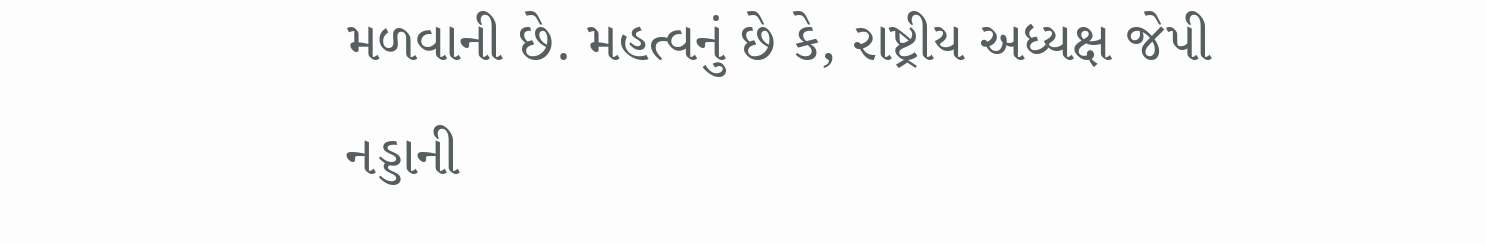મળવાની છે. મહત્વનું છે કે, રાષ્ટ્રીય અધ્યક્ષ જેપી નડ્ડાની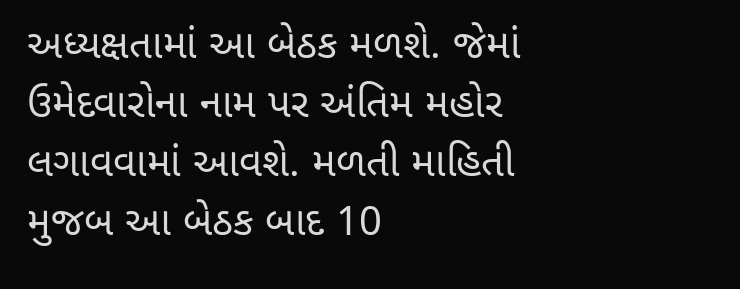અધ્યક્ષતામાં આ બેઠક મળશે. જેમાં ઉમેદવારોના નામ પર અંતિમ મહોર લગાવવામાં આવશે. મળતી માહિતી મુજબ આ બેઠક બાદ 10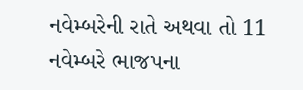નવેમ્બરેની રાતે અથવા તો 11 નવેમ્બરે ભાજપના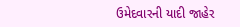ઉમેદવારની યાદી જાહેર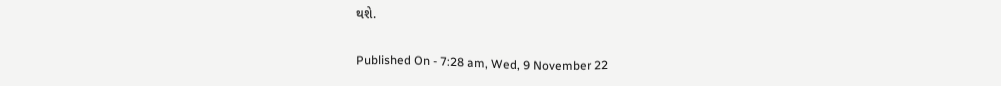થશે.

Published On - 7:28 am, Wed, 9 November 22